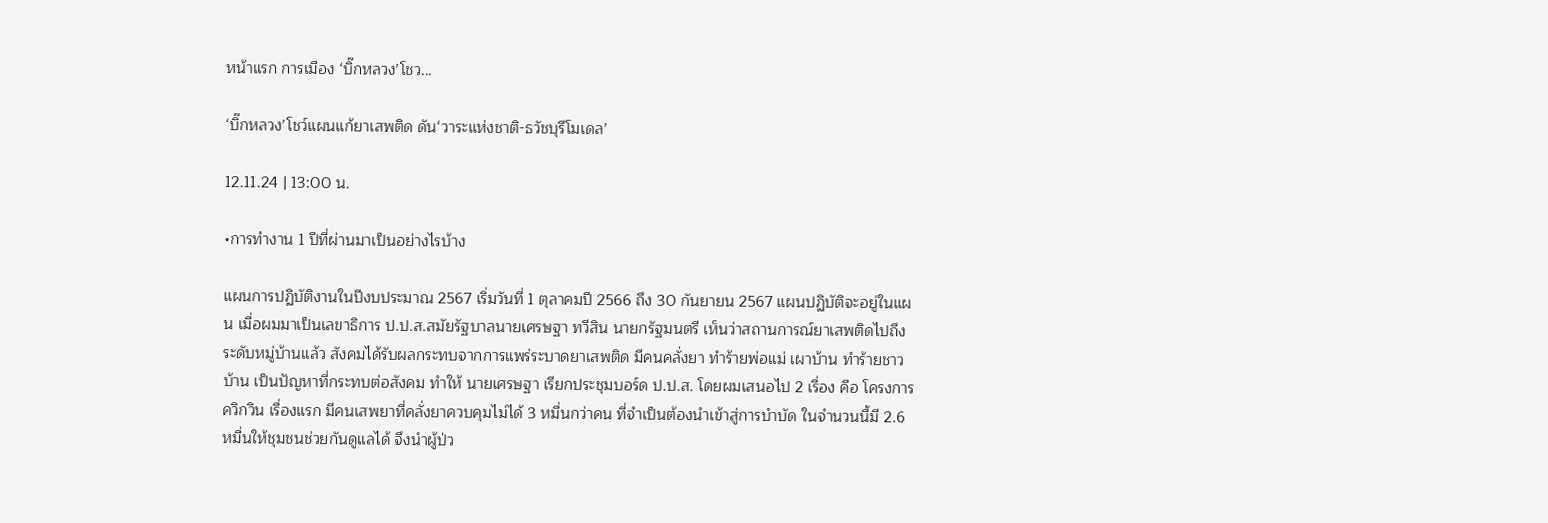หน้าแรก การเมือง ‘บิ๊กหลวง’โชว...

‘บิ๊กหลวง’โชว์แผนแก้ยาเสพติด ดัน‘วาระแห่งชาติ-ธวัชบุรีโมเดล’

12.11.24 | 13:00 น.

•การทำงาน 1 ปีที่ผ่านมาเป็นอย่างไรบ้าง

แผนการปฏิบัติงานในปีงบประมาณ 2567 เริ่มวันที่ 1 ตุลาคมปี 2566 ถึง 30 กันยายน 2567 แผนปฏิบัติจะอยู่ในแผน เมื่อผมมาเป็นเลขาธิการ ป.ป.ส.สมัยรัฐบาลนายเศรษฐา ทวีสิน นายกรัฐมนตรี เห็นว่าสถานการณ์ยาเสพติดไปถึงระดับหมู่บ้านแล้ว สังคมได้รับผลกระทบจากการแพร่ระบาดยาเสพติด มีคนคลั่งยา ทำร้ายพ่อแม่ เผาบ้าน ทำร้ายชาวบ้าน เป็นปัญหาที่กระทบต่อสังคม ทำให้ นายเศรษฐา เรียกประชุมบอร์ด ป.ป.ส. โดยผมเสนอไป 2 เรื่อง คือ โครงการควิกวิน เรื่องแรก มีคนเสพยาที่คลั่งยาควบคุมไม่ได้ 3 หมื่นกว่าคน ที่จำเป็นต้องนำเข้าสู่การบำบัด ในจำนวนนี้มี 2.6 หมื่นให้ชุมชนช่วยกันดูแลได้ จึงนำผู้ป่ว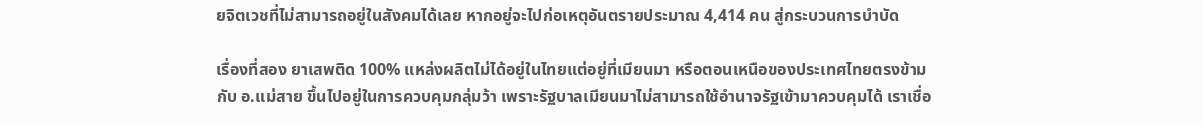ยจิตเวชที่ไม่สามารถอยู่ในสังคมได้เลย หากอยู่จะไปก่อเหตุอันตรายประมาณ 4,414 คน สู่กระบวนการบำบัด

เรื่องที่สอง ยาเสพติด 100% แหล่งผลิตไม่ได้อยู่ในไทยแต่อยู่ที่เมียนมา หรือตอนเหนือของประเทศไทยตรงข้ามกับ อ.แม่สาย ขึ้นไปอยู่ในการควบคุมกลุ่มว้า เพราะรัฐบาลเมียนมาไม่สามารถใช้อำนาจรัฐเข้ามาควบคุมได้ เราเชื่อ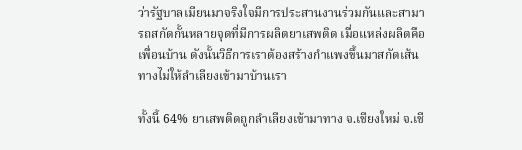ว่ารัฐบาลเมียนมาจริงใจมีการประสานงานร่วมกันและสามารถสกัดกั้นหลายจุดที่มีการผลิตยาเสพติด เมื่อแหล่งผลิตคือเพื่อนบ้าน ดังนั้นวิธีการเราต้องสร้างกำแพงขึ้นมาสกัดเส้นทางไม่ให้ลำเลียงเข้ามาบ้านเรา

ทั้งนี้ 64% ยาเสพติดถูกลำเลียงเข้ามาทาง จ.เชียงใหม่ จ.เชี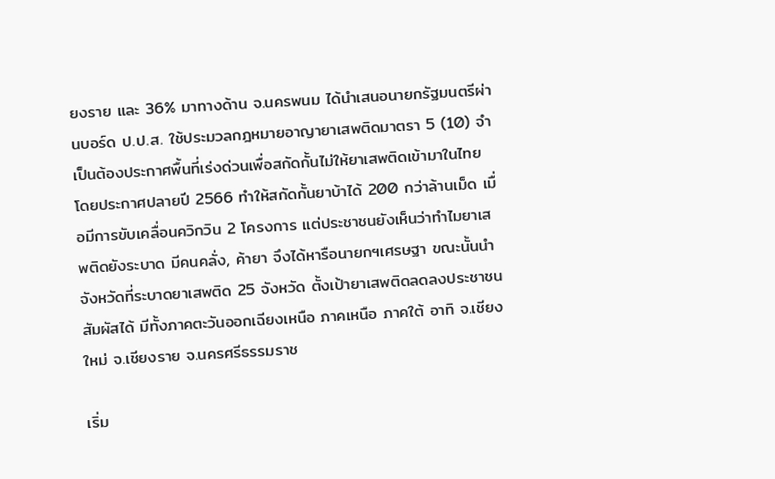ยงราย และ 36% มาทางด้าน จ.นครพนม ได้นำเสนอนายกรัฐมนตรีผ่านบอร์ด ป.ป.ส. ใช้ประมวลกฎหมายอาญายาเสพติดมาตรา 5 (10) จำเป็นต้องประกาศพื้นที่เร่งด่วนเพื่อสกัดกั้นไม่ให้ยาเสพติดเข้ามาในไทย โดยประกาศปลายปี 2566 ทำให้สกัดกั้นยาบ้าได้ 200 กว่าล้านเม็ด เมื่อมีการขับเคลื่อนควิกวิน 2 โครงการ แต่ประชาชนยังเห็นว่าทำไมยาเสพติดยังระบาด มีคนคลั่ง, ค้ายา จึงได้หารือนายกฯเศรษฐา ขณะนั้นนำจังหวัดที่ระบาดยาเสพติด 25 จังหวัด ตั้งเป้ายาเสพติดลดลงประชาชนสัมผัสได้ มีทั้งภาคตะวันออกเฉียงเหนือ ภาคเหนือ ภาคใต้ อาทิ จ.เชียงใหม่ จ.เชียงราย จ.นครศรีธรรมราช

เริ่ม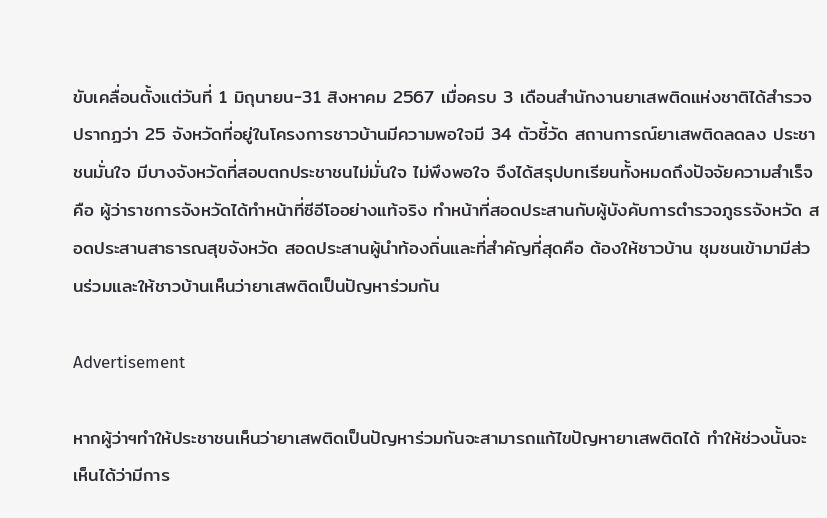ขับเคลื่อนตั้งแต่วันที่ 1 มิถุนายน-31 สิงหาคม 2567 เมื่อครบ 3 เดือนสำนักงานยาเสพติดแห่งชาติได้สำรวจปรากฏว่า 25 จังหวัดที่อยู่ในโครงการชาวบ้านมีความพอใจมี 34 ตัวชี้วัด สถานการณ์ยาเสพติดลดลง ประชาชนมั่นใจ มีบางจังหวัดที่สอบตกประชาชนไม่มั่นใจ ไม่พึงพอใจ จึงได้สรุปบทเรียนทั้งหมดถึงปัจจัยความสำเร็จ คือ ผู้ว่าราชการจังหวัดได้ทำหน้าที่ซีอีโออย่างแท้จริง ทำหน้าที่สอดประสานกับผู้บังคับการตํารวจภูธรจังหวัด สอดประสานสาธารณสุขจังหวัด สอดประสานผู้นำท้องถิ่นและที่สำคัญที่สุดคือ ต้องให้ชาวบ้าน ชุมชนเข้ามามีส่วนร่วมและให้ชาวบ้านเห็นว่ายาเสพติดเป็นปัญหาร่วมกัน

Advertisement

หากผู้ว่าฯทำให้ประชาชนเห็นว่ายาเสพติดเป็นปัญหาร่วมกันจะสามารถแก้ไขปัญหายาเสพติดได้ ทำให้ช่วงนั้นจะเห็นได้ว่ามีการ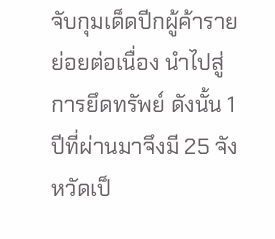จับกุมเด็ดปีกผู้ค้ารายย่อยต่อเนื่อง นำไปสู่การยึดทรัพย์ ดังนั้น 1 ปีที่ผ่านมาจึงมี 25 จังหวัดเป็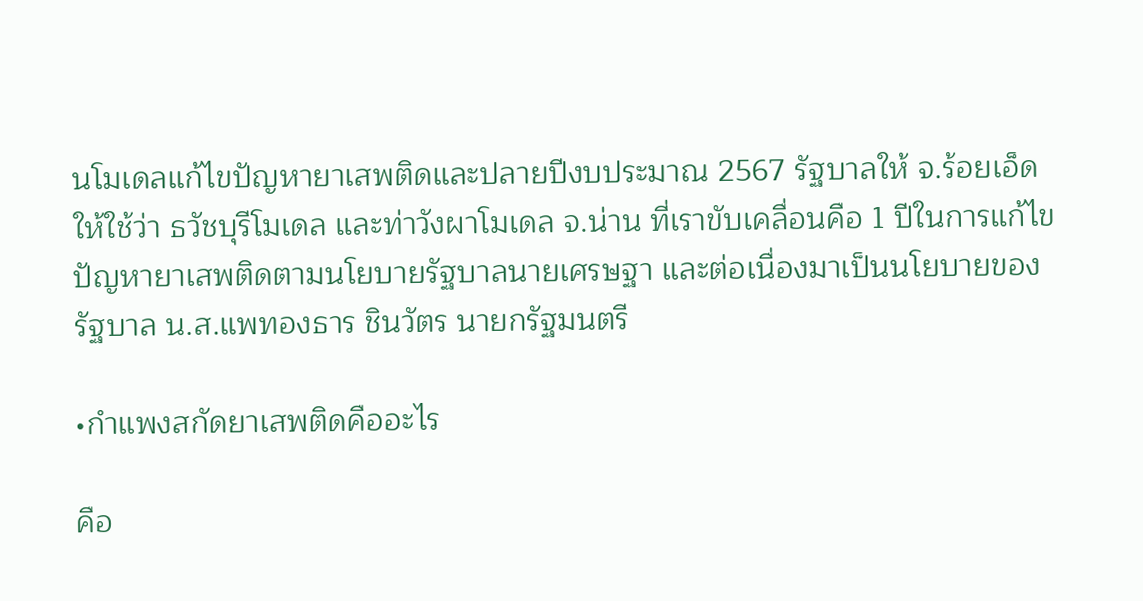นโมเดลแก้ไขปัญหายาเสพติดและปลายปีงบประมาณ 2567 รัฐบาลให้ จ.ร้อยเอ็ด ให้ใช้ว่า ธวัชบุรีโมเดล และท่าวังผาโมเดล จ.น่าน ที่เราขับเคลื่อนคือ 1 ปีในการแก้ไขปัญหายาเสพติดตามนโยบายรัฐบาลนายเศรษฐา และต่อเนื่องมาเป็นนโยบายของรัฐบาล น.ส.แพทองธาร ชินวัตร นายกรัฐมนตรี

•กำแพงสกัดยาเสพติดคืออะไร

คือ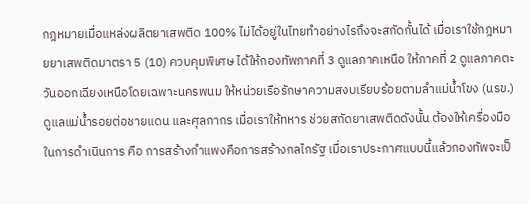กฎหมายเมื่อแหล่งผลิตยาเสพติด 100% ไม่ได้อยู่ในไทยทำอย่างไรถึงจะสกัดกั้นได้ เมื่อเราใช้กฎหมายยาเสพติดมาตรา 5 (10) ควบคุมพิเศษ ได้ให้กองทัพภาคที่ 3 ดูแลภาคเหนือ ให้ภาคที่ 2 ดูแลภาคตะวันออกเฉียงเหนือโดยเฉพาะนครพนม ให้หน่วยเรือรักษาความสงบเรียบร้อยตามลำแม่น้ำโขง (นรข.) ดูแลแม่น้ำรอยต่อชายแดน และศุลกากร เมื่อเราให้ทหาร ช่วยสกัดยาเสพติดดังนั้น ต้องให้เครื่องมือในการดำเนินการ คือ การสร้างกำแพงคือการสร้างกลไกรัฐ เมื่อเราประกาศแบบนี้แล้วกองทัพจะเป็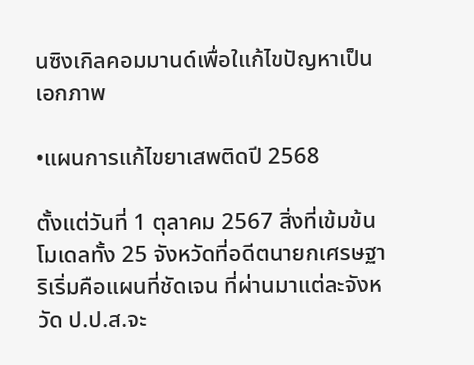นซิงเกิลคอมมานด์เพื่อใแก้ไขปัญหาเป็นเอกภาพ

•แผนการแก้ไขยาเสพติดปี 2568

ตั้งแต่วันที่ 1 ตุลาคม 2567 สิ่งที่เข้มข้นโมเดลทั้ง 25 จังหวัดที่อดีตนายกเศรษฐา ริเริ่มคือแผนที่ชัดเจน ที่ผ่านมาแต่ละจังหวัด ป.ป.ส.จะ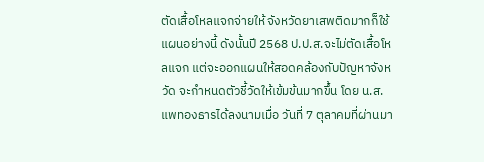ตัดเสื้อโหลแจกจ่ายให้ จังหวัดยาเสพติดมากก็ใช้แผนอย่างนี้ ดังนั้นปี 2568 ป.ป.ส.จะไม่ตัดเสื้อโหลแจก แต่จะออกแผนให้สอดคล้องกับปัญหาจังหวัด จะกำหนดตัวชี้วัดให้เข้มข้นมากขึ้น โดย น.ส.แพทองธารได้ลงนามเมื่อ วันที่ 7 ตุลาคมที่ผ่านมา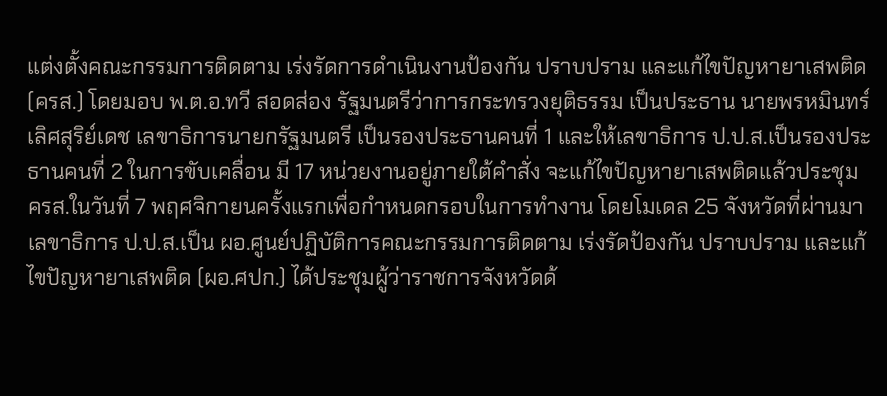แต่งตั้งคณะกรรมการติดตาม เร่งรัดการดำเนินงานป้องกัน ปราบปราม และแก้ไขปัญหายาเสพติด (ครส.) โดยมอบ พ.ต.อ.ทวี สอดส่อง รัฐมนตรีว่าการกระทรวงยุติธรรม เป็นประธาน นายพรหมินทร์ เลิศสุริย์เดช เลขาธิการนายกรัฐมนตรี เป็นรองประธานคนที่ 1 และให้เลขาธิการ ป.ป.ส.เป็นรองประธานคนที่ 2 ในการขับเคลื่อน มี 17 หน่วยงานอยู่ภายใต้คำสั่ง จะแก้ไขปัญหายาเสพติดแล้วประชุม ครส.ในวันที่ 7 พฤศจิกายนครั้งแรกเพื่อกำหนดกรอบในการทำงาน โดยโมเดล 25 จังหวัดที่ผ่านมาเลขาธิการ ป.ป.ส.เป็น ผอ.ศูนย์ปฏิบัติการคณะกรรมการติดตาม เร่งรัดป้องกัน ปราบปราม และแก้ไขปัญหายาเสพติด (ผอ.ศปก.) ได้ประชุมผู้ว่าราชการจังหวัดด้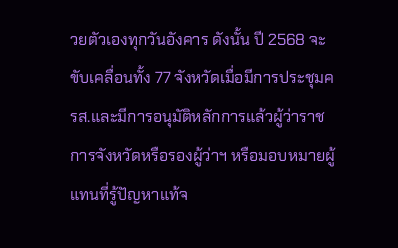วยตัวเองทุกวันอังคาร ดังนั้น ปี 2568 จะขับเคลื่อนทั้ง 77 จังหวัดเมื่อมีการประชุมครส.และมีการอนุมัติหลักการแล้วผู้ว่าราชการจังหวัดหรือรองผู้ว่าฯ หรือมอบหมายผู้แทนที่รู้ปัญหาแท้จ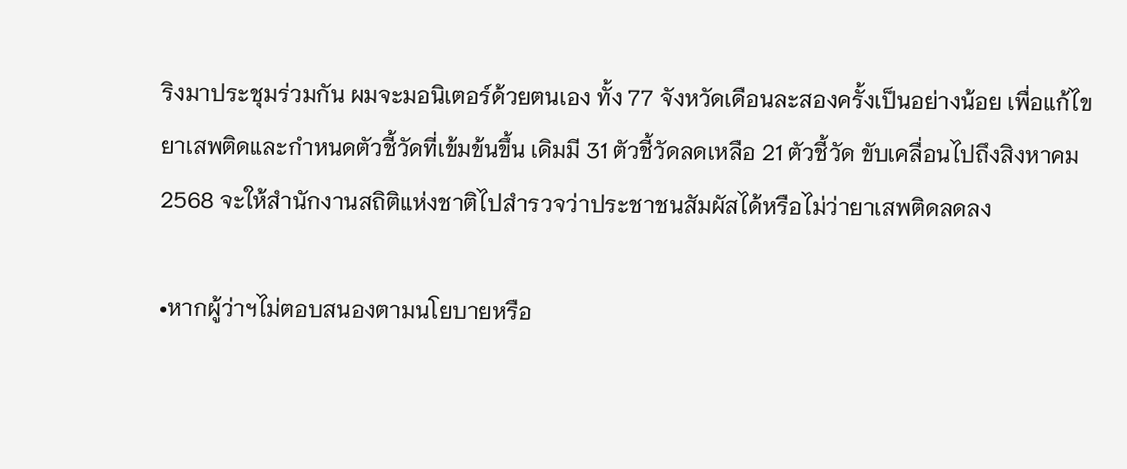ริงมาประชุมร่วมกัน ผมจะมอนิเตอร์ด้วยตนเอง ทั้ง 77 จังหวัดเดือนละสองครั้งเป็นอย่างน้อย เพื่อแก้ไขยาเสพติดและกำหนดตัวชี้วัดที่เข้มข้นขึ้น เดิมมี 31 ตัวชี้วัดลดเหลือ 21 ตัวชี้วัด ขับเคลื่อนไปถึงสิงหาคม 2568 จะให้สำนักงานสถิติแห่งชาติไปสำรวจว่าประชาชนสัมผัสได้หรือไม่ว่ายาเสพติดลดลง

•หากผู้ว่าฯไม่ตอบสนองตามนโยบายหรือ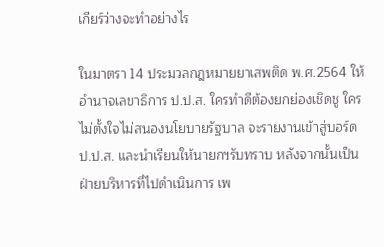เกียร์ว่างจะทำอย่างไร

ในมาตรา 14 ประมวลกฎหมายยาเสพติด พ.ศ.2564 ให้อำนาจเลขาธิการ ป.ป.ส. ใครทำดีต้องยกย่องเชิดชู ใครไม่ตั้งใจไม่สนองนโยบายรัฐบาล จะรายงานเข้าสู่บอร์ด ป.ป.ส. และนำเรียนให้นายกฯรับทราบ หลังจากนั้นเป็นฝ่ายบริหารที่ไปดำเนินการ เพ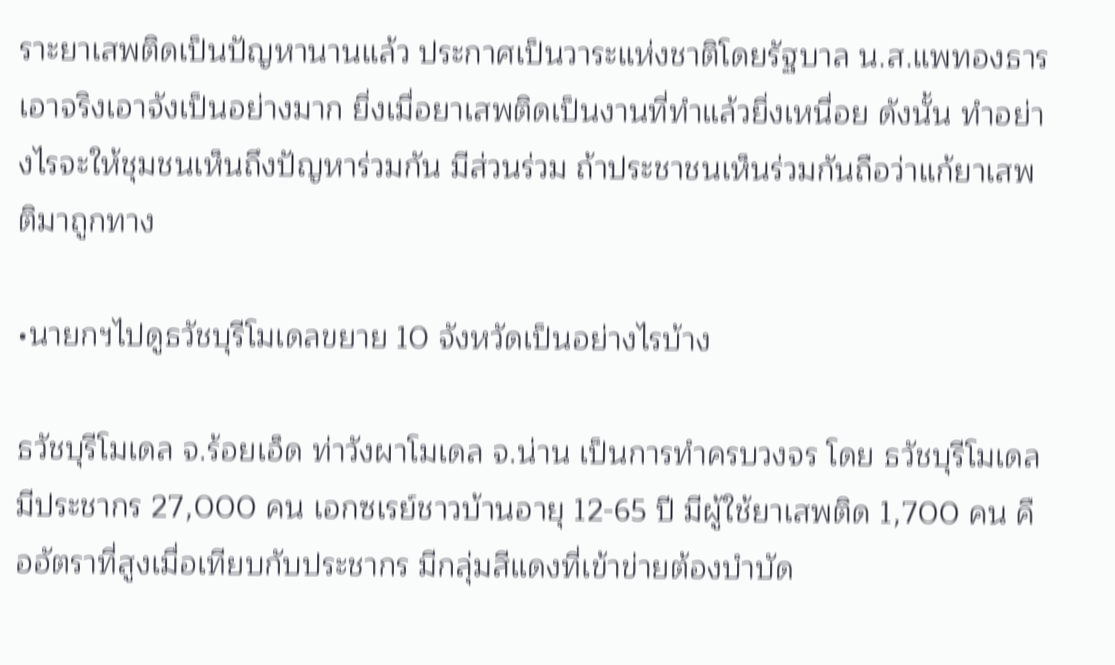ราะยาเสพติดเป็นปัญหานานแล้ว ประกาศเป็นวาระแห่งชาติโดยรัฐบาล น.ส.แพทองธารเอาจริงเอาจังเป็นอย่างมาก ยิ่งเมื่อยาเสพติดเป็นงานที่ทำแล้วยิ่งเหนื่อย ดังนั้น ทำอย่างไรจะให้ชุมชนเห็นถึงปัญหาร่วมกัน มีส่วนร่วม ถ้าประชาชนเห็นร่วมกันถือว่าแก้ยาเสพติมาถูกทาง

•นายกฯไปดูธวัชบุรีโมเดลขยาย 10 จังหวัดเป็นอย่างไรบ้าง

ธวัชบุรีโมเดล จ.ร้อยเอ็ด ท่าวังผาโมเดล จ.น่าน เป็นการทำครบวงจร โดย ธวัชบุรีโมเดลมีประชากร 27,000 คน เอกซเรย์ชาวบ้านอายุ 12-65 ปี มีผู้ใช้ยาเสพติด 1,700 คน คืออัตราที่สูงเมื่อเทียบกับประชากร มีกลุ่มสีแดงที่เข้าข่ายต้องบำบัด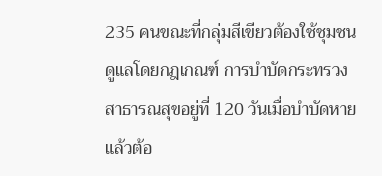235 คนขณะที่กลุ่มสีเขียวต้องใช้ชุมชนดูแลโดยกฎเกณฑ์ การบำบัดกระทรวงสาธารณสุขอยู่ที่ 120 วันเมื่อบำบัดหายแล้วต้อ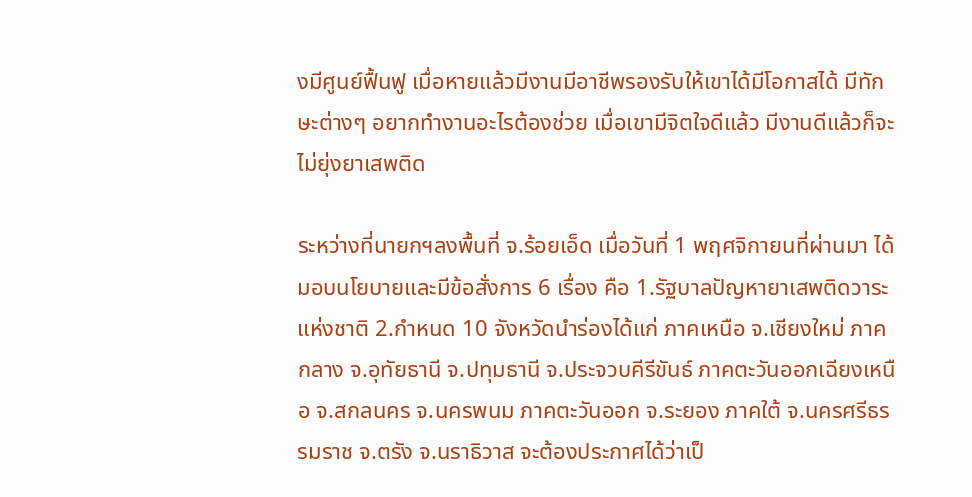งมีศูนย์ฟื้นฟู เมื่อหายแล้วมีงานมีอาชีพรองรับให้เขาได้มีโอกาสได้ มีทักษะต่างๆ อยากทำงานอะไรต้องช่วย เมื่อเขามีจิตใจดีแล้ว มีงานดีแล้วก็จะไม่ยุ่งยาเสพติด

ระหว่างที่นายกฯลงพื้นที่ จ.ร้อยเอ็ด เมื่อวันที่ 1 พฤศจิกายนที่ผ่านมา ได้มอบนโยบายและมีข้อสั่งการ 6 เรื่อง คือ 1.รัฐบาลปัญหายาเสพติดวาระแห่งชาติ 2.กำหนด 10 จังหวัดนำร่องได้แก่ ภาคเหนือ จ.เชียงใหม่ ภาคกลาง จ.อุทัยธานี จ.ปทุมธานี จ.ประจวบคีรีขันธ์ ภาคตะวันออกเฉียงเหนือ จ.สกลนคร จ.นครพนม ภาคตะวันออก จ.ระยอง ภาคใต้ จ.นครศรีธรรมราช จ.ตรัง จ.นราธิวาส จะต้องประกาศได้ว่าเป็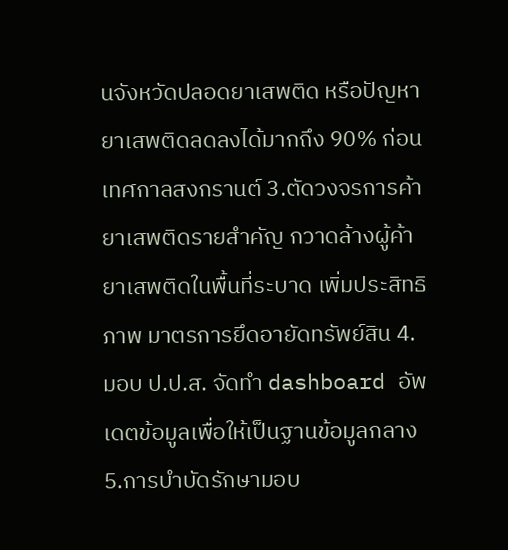นจังหวัดปลอดยาเสพติด หรือปัญหายาเสพติดลดลงได้มากถึง 90% ก่อนเทศกาลสงกรานต์ 3.ตัดวงจรการค้ายาเสพติดรายสำคัญ กวาดล้างผู้ค้ายาเสพติดในพื้นที่ระบาด เพิ่มประสิทธิภาพ มาตรการยึดอายัดทรัพย์สิน 4.มอบ ป.ป.ส. จัดทำ dashboard อัพเดตข้อมูลเพื่อให้เป็นฐานข้อมูลกลาง 5.การบำบัดรักษามอบ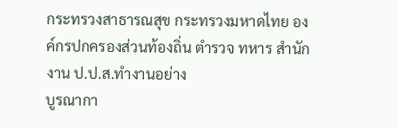กระทรวงสาธารณสุข กระทรวงมหาดไทย องค์กรปกครองส่วนท้องถิ่น ตำรวจ ทหาร สำนักงาน ป.ป.ส.ทำงานอย่าง
บูรณากา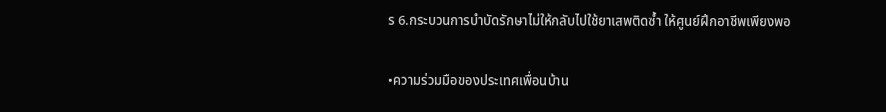ร 6.กระบวนการบำบัดรักษาไม่ให้กลับไปใช้ยาเสพติดซ้ำ ให้ศูนย์ฝึกอาชีพเพียงพอ

•ความร่วมมือของประเทศเพื่อนบ้าน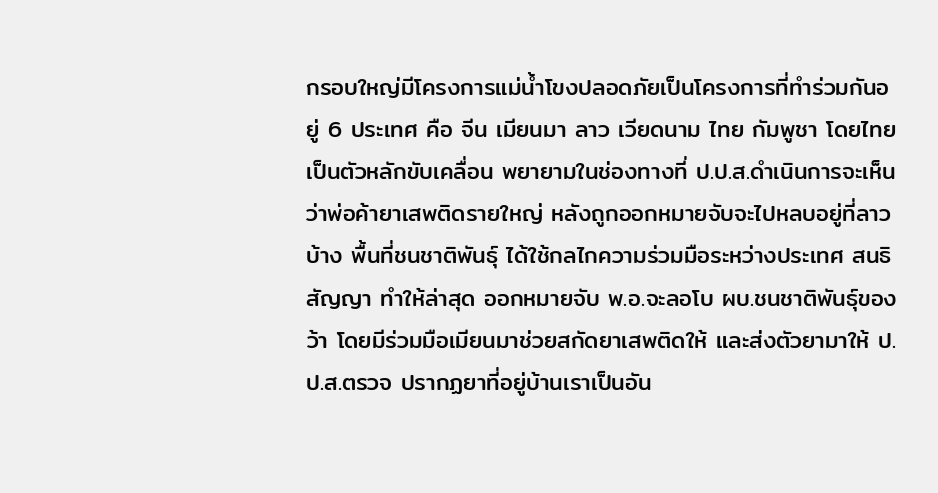กรอบใหญ่มีโครงการแม่น้ำโขงปลอดภัยเป็นโครงการที่ทำร่วมกันอยู่ 6 ประเทศ คือ จีน เมียนมา ลาว เวียดนาม ไทย กัมพูชา โดยไทยเป็นตัวหลักขับเคลื่อน พยายามในช่องทางที่ ป.ป.ส.ดำเนินการจะเห็นว่าพ่อค้ายาเสพติดรายใหญ่ หลังถูกออกหมายจับจะไปหลบอยู่ที่ลาวบ้าง พื้นที่ชนชาติพันธุ์ ได้ใช้กลไกความร่วมมือระหว่างประเทศ สนธิสัญญา ทำให้ล่าสุด ออกหมายจับ พ.อ.จะลอโบ ผบ.ชนชาติพันธุ์ของว้า โดยมีร่วมมือเมียนมาช่วยสกัดยาเสพติดให้ และส่งตัวยามาให้ ป.ป.ส.ตรวจ ปรากฏยาที่อยู่บ้านเราเป็นอัน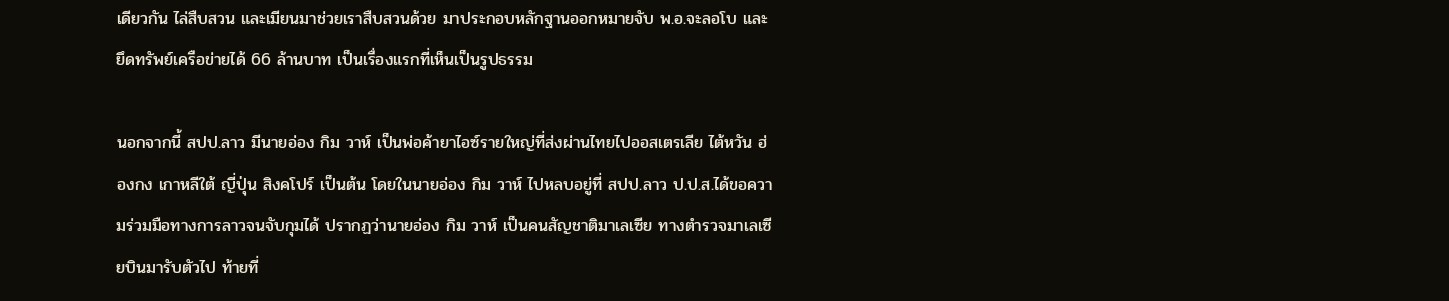เดียวกัน ไล่สืบสวน และเมียนมาช่วยเราสืบสวนด้วย มาประกอบหลักฐานออกหมายจับ พ.อ.จะลอโบ และยึดทรัพย์เครือข่ายได้ 66 ล้านบาท เป็นเรื่องแรกที่เห็นเป็นรูปธรรม

นอกจากนี้ สปป.ลาว มีนายอ่อง กิม วาห์ เป็นพ่อค้ายาไอซ์รายใหญ่ที่ส่งผ่านไทยไปออสเตรเลีย ไต้หวัน ฮ่องกง เกาหลีใต้ ญี่ปุ่น สิงคโปร์ เป็นต้น โดยในนายอ่อง กิม วาห์ ไปหลบอยู่ที่ สปป.ลาว ป.ป.ส.ได้ขอความร่วมมือทางการลาวจนจับกุมได้ ปรากฏว่านายอ่อง กิม วาห์ เป็นคนสัญชาติมาเลเซีย ทางตำรวจมาเลเซียบินมารับตัวไป ท้ายที่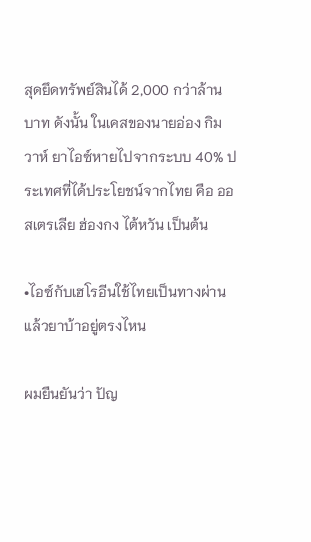สุดยึดทรัพย์สินได้ 2,000 กว่าล้านบาท ดังนั้น ในเคสของนายอ่อง กิม วาห์ ยาไอซ์หายไปจากระบบ 40% ประเทศที่ได้ประโยชน์จากไทย คือ ออสเตรเลีย ฮ่องกง ไต้หวัน เป็นต้น

•ไอซ์กับเฮโรอีนใช้ไทยเป็นทางผ่านแล้วยาบ้าอยู่ตรงไหน

ผมยืนยันว่า ปัญ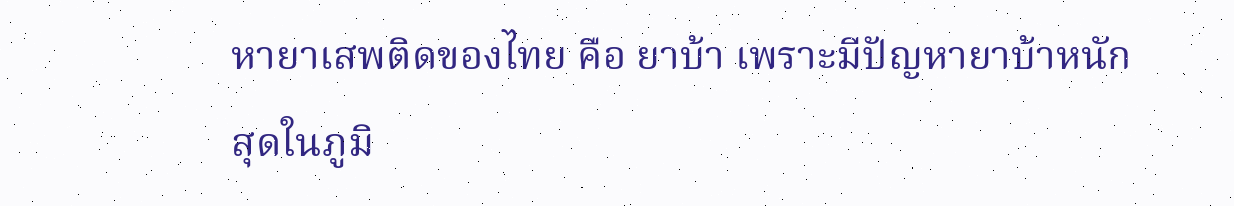หายาเสพติดของไทย คือ ยาบ้า เพราะมีปัญหายาบ้าหนักสุดในภูมิ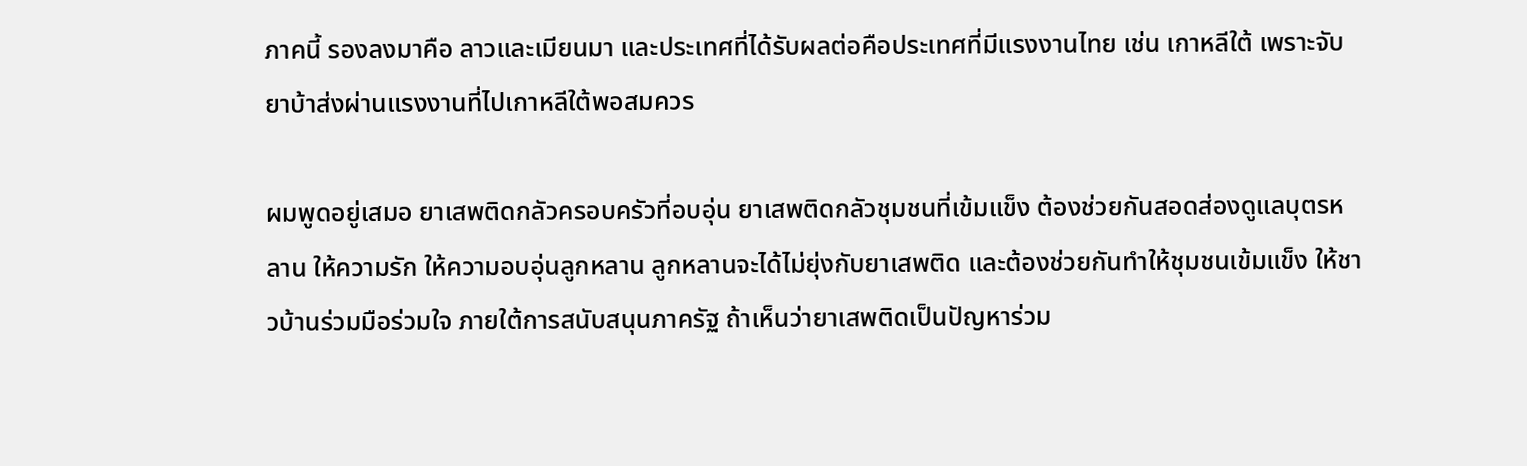ภาคนี้ รองลงมาคือ ลาวและเมียนมา และประเทศที่ได้รับผลต่อคือประเทศที่มีแรงงานไทย เช่น เกาหลีใต้ เพราะจับยาบ้าส่งผ่านแรงงานที่ไปเกาหลีใต้พอสมควร

ผมพูดอยู่เสมอ ยาเสพติดกลัวครอบครัวที่อบอุ่น ยาเสพติดกลัวชุมชนที่เข้มแข็ง ต้องช่วยกันสอดส่องดูแลบุตรหลาน ให้ความรัก ให้ความอบอุ่นลูกหลาน ลูกหลานจะได้ไม่ยุ่งกับยาเสพติด และต้องช่วยกันทำให้ชุมชนเข้มแข็ง ให้ชาวบ้านร่วมมือร่วมใจ ภายใต้การสนับสนุนภาครัฐ ถ้าเห็นว่ายาเสพติดเป็นปัญหาร่วม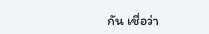กัน เชื่อว่า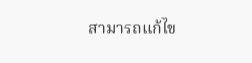สามารถแก้ไข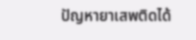ปัญหายาเสพติดได้